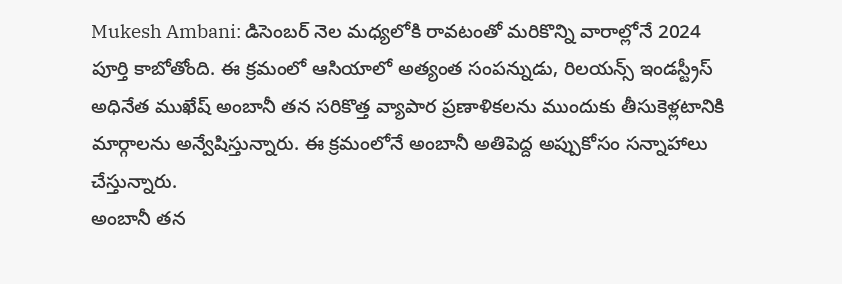Mukesh Ambani: డిసెంబర్ నెల మధ్యలోకి రావటంతో మరికొన్ని వారాల్లోనే 2024 పూర్తి కాబోతోంది. ఈ క్రమంలో ఆసియాలో అత్యంత సంపన్నుడు, రిలయన్స్ ఇండస్ట్రీస్ అధినేత ముఖేష్ అంబానీ తన సరికొత్త వ్యాపార ప్రణాళికలను ముందుకు తీసుకెళ్లటానికి మార్గాలను అన్వేషిస్తున్నారు. ఈ క్రమంలోనే అంబానీ అతిపెద్ద అప్పుకోసం సన్నాహాలు చేస్తున్నారు.
అంబానీ తన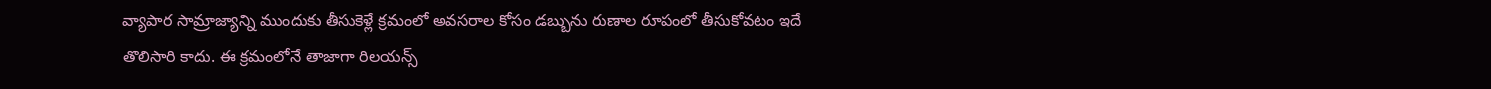వ్యాపార సామ్రాజ్యాన్ని ముందుకు తీసుకెళ్లే క్రమంలో అవసరాల కోసం డబ్బును రుణాల రూపంలో తీసుకోవటం ఇదే తొలిసారి కాదు. ఈ క్రమంలోనే తాజాగా రిలయన్స్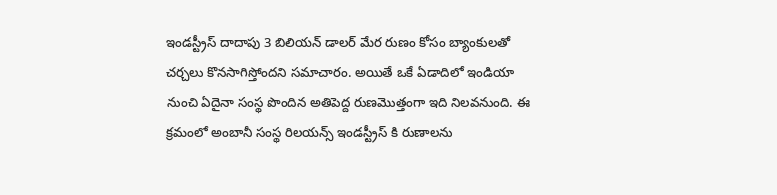ఇండస్ట్రీస్ దాదాపు 3 బిలియన్ డాలర్ మేర రుణం కోసం బ్యాంకులతో చర్చలు కొనసాగిస్తోందని సమాచారం. అయితే ఒకే ఏడాదిలో ఇండియా నుంచి ఏదైనా సంస్థ పొందిన అతిపెద్ద రుణమెుత్తంగా ఇది నిలవనుంది. ఈ క్రమంలో అంబానీ సంస్థ రిలయన్స్ ఇండస్ట్రీస్ కి రుణాలను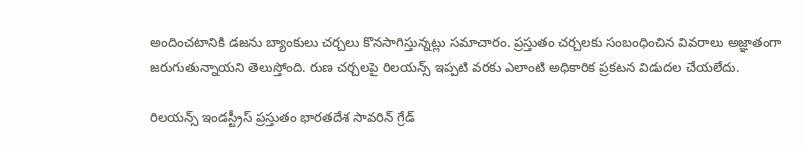అందించటానికి డజను బ్యాంకులు చర్చలు కొనసాగిస్తున్నట్లు సమాచారం. ప్రస్తుతం చర్చలకు సంబంధించిన వివరాలు అజ్ఞాతంగా జరుగుతున్నాయని తెలుస్తోంది. రుణ చర్చలపై రిలయన్స్ ఇప్పటి వరకు ఎలాంటి అధికారిక ప్రకటన విడుదల చేయలేదు.

రిలయన్స్ ఇండస్ట్రీస్ ప్రస్తుతం భారతదేశ సావరిన్ గ్రేడ్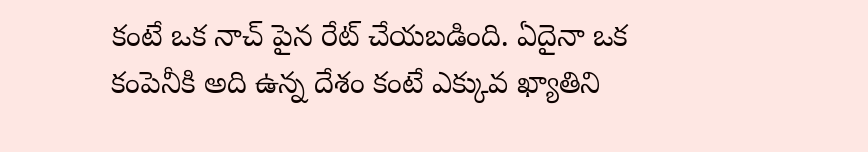కంటే ఒక నాచ్ పైన రేట్ చేయబడింది. ఏదైనా ఒక కంపెనీకి అది ఉన్న దేశం కంటే ఎక్కువ ఖ్యాతిని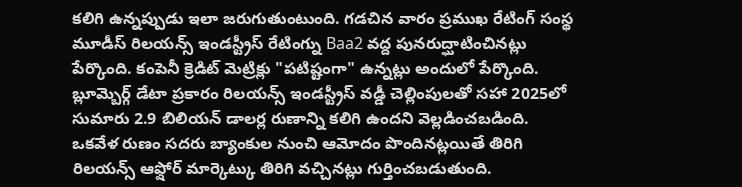కలిగి ఉన్నప్పుడు ఇలా జరుగుతుంటుంది. గడచిన వారం ప్రముఖ రేటింగ్ సంస్థ మూడీస్ రిలయన్స్ ఇండస్ట్రీస్ రేటింగ్ను Baa2 వద్ద పునరుద్ఘాటించినట్లు పేర్కొంది. కంపెనీ క్రెడిట్ మెట్రిక్లు "పటిష్టంగా" ఉన్నట్లు అందులో పేర్కొంది. బ్లూమ్బెర్గ్ డేటా ప్రకారం రిలయన్స్ ఇండస్ట్రీస్ వడ్డీ చెల్లింపులతో సహా 2025లో సుమారు 2.9 బిలియన్ డాలర్ల రుణాన్ని కలిగి ఉందని వెల్లడించబడింది.
ఒకవేళ రుణం సదరు బ్యాంకుల నుంచి ఆమోదం పొందినట్లయితే తిరిగి రిలయన్స్ ఆఫ్షోర్ మార్కెట్కు తిరిగి వచ్చినట్లు గుర్తించబడుతుంది.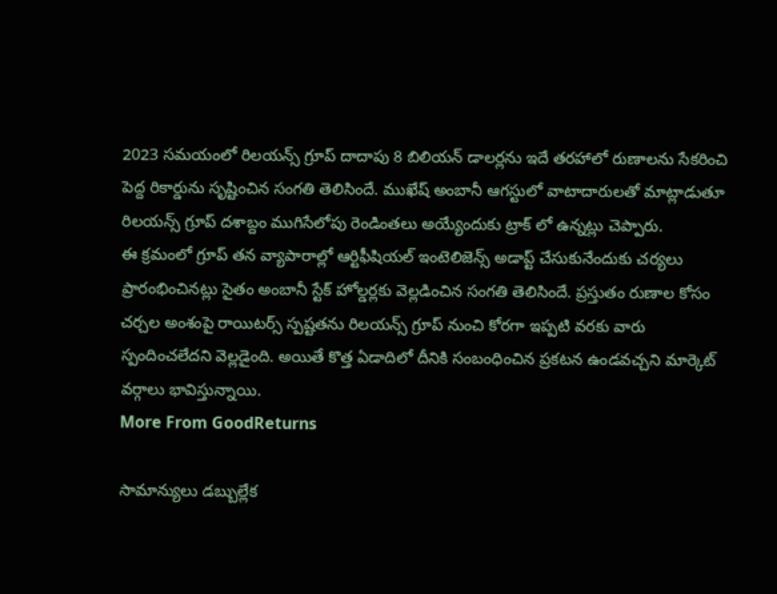2023 సమయంలో రిలయన్స్ గ్రూప్ దాదాపు 8 బిలియన్ డాలర్లను ఇదే తరహాలో రుణాలను సేకరించి పెద్ద రికార్డును సృష్టించిన సంగతి తెలిసిందే. ముఖేష్ అంబానీ ఆగస్టులో వాటాదారులతో మాట్లాడుతూ రిలయన్స్ గ్రూప్ దశాబ్దం ముగిసేలోపు రెండింతలు అయ్యేందుకు ట్రాక్ లో ఉన్నట్లు చెప్పారు.
ఈ క్రమంలో గ్రూప్ తన వ్యాపారాల్లో ఆర్టిఫీషియల్ ఇంటెలిజెన్స్ అడాప్ట్ చేసుకునేందుకు చర్యలు ప్రారంభించినట్లు సైతం అంబానీ స్టేక్ హోల్డర్లకు వెల్లడించిన సంగతి తెలిసిందే. ప్రస్తుతం రుణాల కోసం చర్చల అంశంపై రాయిటర్స్ స్పష్టతను రిలయన్స్ గ్రూప్ నుంచి కోరగా ఇప్పటి వరకు వారు స్పందించలేదని వెల్లడైంది. అయితే కొత్త ఏడాదిలో దీనికి సంబంధించిన ప్రకటన ఉండవచ్చని మార్కెట్ వర్గాలు భావిస్తున్నాయి.
More From GoodReturns

సామాన్యులు డబ్బుల్లేక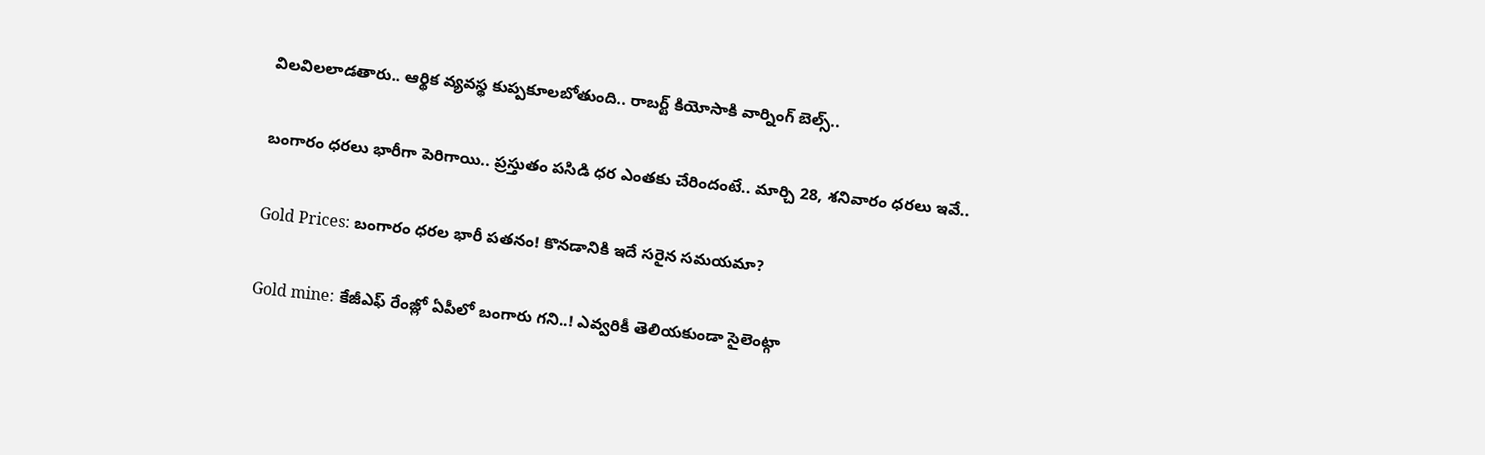విలవిలలాడతారు.. ఆర్థిక వ్యవస్థ కుప్పకూలబోతుంది.. రాబర్ట్ కియోసాకి వార్నింగ్ బెల్స్..

బంగారం ధరలు భారీగా పెరిగాయి.. ప్రస్తుతం పసిడి ధర ఎంతకు చేరిందంటే.. మార్చి 28, శనివారం ధరలు ఇవే..

Gold Prices: బంగారం ధరల భారీ పతనం! కొనడానికి ఇదే సరైన సమయమా?

Gold mine: కేజీఎఫ్ రేంజ్లో ఏపీలో బంగారు గని..! ఎవ్వరికీ తెలియకుండా సైలెంట్గా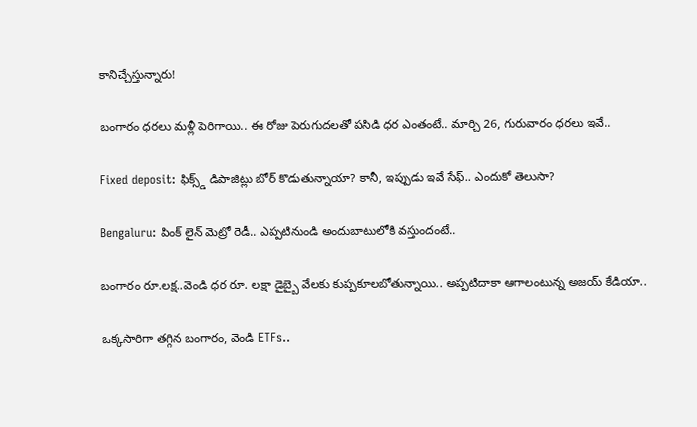కానిచ్చేస్తున్నారు!

బంగారం ధరలు మళ్లీ పెరిగాయి.. ఈ రోజు పెరుగుదలతో పసిడి ధర ఎంతంటే.. మార్చి 26, గురువారం ధరలు ఇవే..

Fixed deposit: ఫిక్స్డ్ డిపాజిట్లు బోర్ కొడుతున్నాయా? కానీ, ఇప్పుడు ఇవే సేఫ్.. ఎందుకో తెలుసా?

Bengaluru: పింక్ లైన్ మెట్రో రెడీ.. ఎప్పటినుండి అందుబాటులోకి వస్తుందంటే..

బంగారం రూ.లక్ష..వెండి ధర రూ. లక్షా డైబ్బై వేలకు కుప్పకూలబోతున్నాయి.. అప్పటిదాకా ఆగాలంటున్న అజయ్ కేడియా..

ఒక్కసారిగా తగ్గిన బంగారం, వెండి ETFs..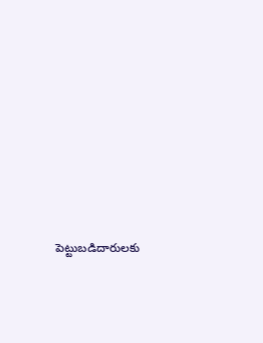పెట్టుబడిదారులకు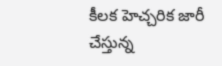కీలక హెచ్చరిక జారీ చేస్తున్న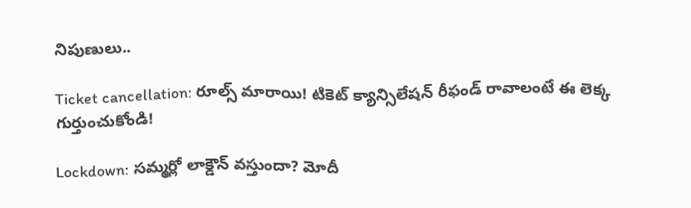నిపుణులు..

Ticket cancellation: రూల్స్ మారాయి! టికెట్ క్యాన్సిలేషన్ రీఫండ్ రావాలంటే ఈ లెక్క గుర్తుంచుకోండి!

Lockdown: సమ్మర్లో లాక్డౌన్ వస్తుందా? మోదీ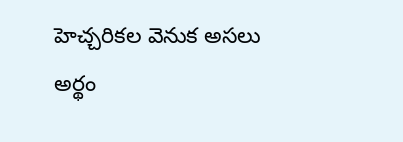హెచ్చరికల వెనుక అసలు అర్థం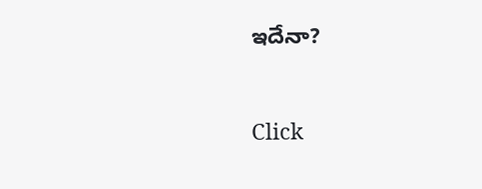ఇదేనా?



Click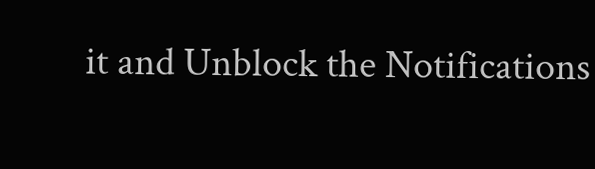it and Unblock the Notifications